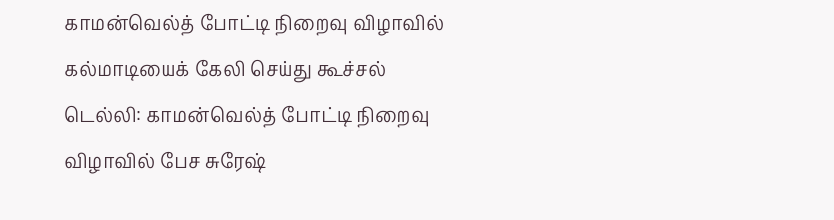காமன்வெல்த் போட்டி நிறைவு விழாவில் கல்மாடியைக் கேலி செய்து கூச்சல்
டெல்லி: காமன்வெல்த் போட்டி நிறைவு விழாவில் பேச சுரேஷ்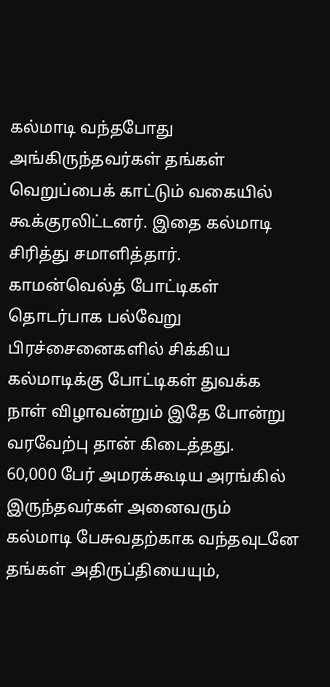கல்மாடி வந்தபோது அங்கிருந்தவர்கள் தங்கள் வெறுப்பைக் காட்டும் வகையில் கூக்குரலிட்டனர். இதை கல்மாடி சிரித்து சமாளித்தார்.
காமன்வெல்த் போட்டிகள் தொடர்பாக பல்வேறு பிரச்சைனைகளில் சிக்கிய கல்மாடிக்கு போட்டிகள் துவக்க நாள் விழாவன்றும் இதே போன்று வரவேற்பு தான் கிடைத்தது.
60,000 பேர் அமரக்கூடிய அரங்கில் இருந்தவர்கள் அனைவரும் கல்மாடி பேசுவதற்காக வந்தவுடனே தங்கள் அதிருப்தியையும்,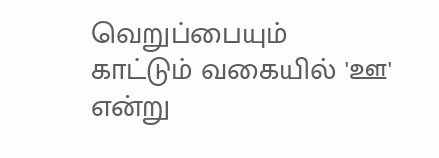வெறுப்பையும் காட்டும் வகையில் 'ஊ' என்று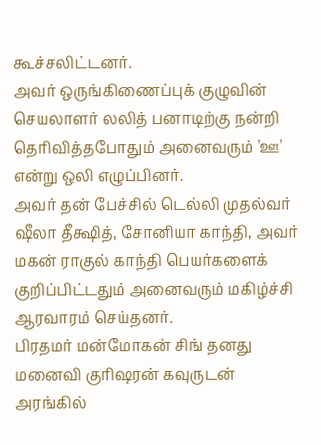கூச்சலிட்டனர்.
அவர் ஒருங்கிணைப்புக் குழுவின் செயலாளர் லலித் பனாடிற்கு நன்றி தெரிவித்தபோதும் அனைவரும் 'ஊ' என்று ஒலி எழுப்பினர்.
அவர் தன் பேச்சில் டெல்லி முதல்வர் ஷீலா தீக்ஷித், சோனியா காந்தி, அவர் மகன் ராகுல் காந்தி பெயர்களைக் குறிப்பிட்டதும் அனைவரும் மகிழ்ச்சி ஆரவாரம் செய்தனர்.
பிரதமர் மன்மோகன் சிங் தனது மனைவி குரிஷரன் கவுருடன் அரங்கில்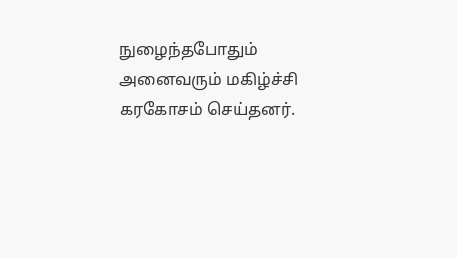நுழைந்தபோதும் அனைவரும் மகிழ்ச்சி கரகோசம் செய்தனர்.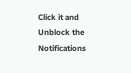Click it and Unblock the Notifications